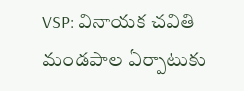VSP: వినాయక చవితి మండపాల ఏర్పాటుకు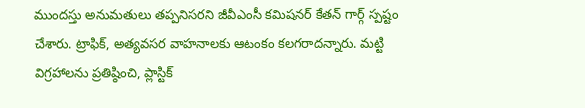ముందస్తు అనుమతులు తప్పనిసరని జీవీఎంసీ కమిషనర్ కేతన్ గార్గ్ స్పష్టం చేశారు. ట్రాఫిక్, అత్యవసర వాహనాలకు ఆటంకం కలగరాదన్నారు. మట్టి విగ్రహాలను ప్రతిష్ఠించి, ప్లాస్టిక్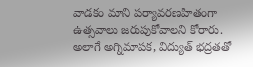వాడకం మాని పర్యావరణహితంగా ఉత్సవాలు జరుపుకోవాలని కోరారు. అలాగే అగ్నిమాపక, విద్యుత్ భద్రతతో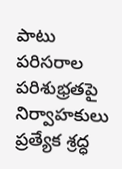పాటు పరిసరాల పరిశుభ్రతపై నిర్వాహకులు ప్రత్యేక శ్రద్ధ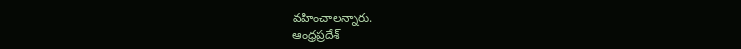వహించాలన్నారు.
ఆంధ్రప్రదేశ్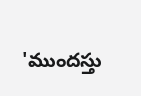'ముందస్తు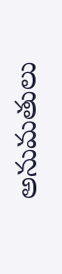అనుమతులు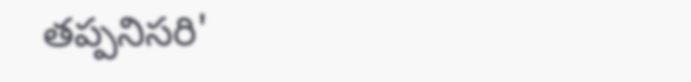తప్పనిసరి'